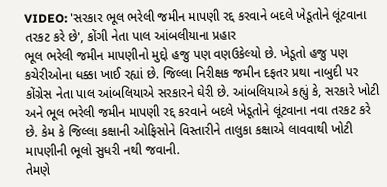VIDEO: 'સરકાર ભૂલ ભરેલી જમીન માપણી રદ્દ કરવાને બદલે ખેડૂતોને લૂંટવાના તરકટ કરે છે', કોંગી નેતા પાલ આંબલીયાના પ્રહાર
ભૂલ ભરેલી જમીન માપણીનો મુદ્દો હજુ પણ વણઉકેલ્યો છે. ખેડૂતો હજુ પણ કચેરીઓના ધક્કા ખાઈ રહ્યાં છે. જિલ્લા નિરીક્ષક જમીન દફતર પ્રથા નાબુદી પર કોંગ્રેસ નેતા પાલ આંબલિયાએ સરકારને ઘેરી છે. આંબલિયાએ કહ્યું કે, સરકારે ખોટી અને ભૂલ ભરેલી જમીન માપણી રદ્દ કરવાને બદલે ખેડૂતોને લૂંટવાના નવા તરકટ કરે છે. કેમ કે જિલ્લા કક્ષાની ઓફિસોને વિસ્તારીને તાલુકા કક્ષાએ લાવવાથી ખોટી માપણીની ભૂલો સુધરી નથી જવાની.
તેમણે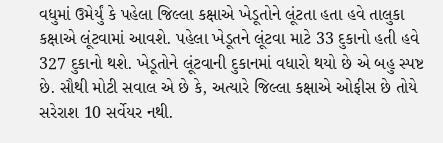વધુમાં ઉમેર્યું કે પહેલા જિલ્લા કક્ષાએ ખેડૂતોને લૂંટતા હતા હવે તાલુકા કક્ષાએ લૂંટવામાં આવશે. પહેલા ખેડૂતને લૂંટવા માટે 33 દુકાનો હતી હવે 327 દુકાનો થશે. ખેડૂતોને લૂંટવાની દુકાનમાં વધારો થયો છે એ બહુ સ્પષ્ટ છે. સૌથી મોટી સવાલ એ છે કે, અત્યારે જિલ્લા કક્ષાએ ઓફીસ છે તોયે સરેરાશ 10 સર્વેયર નથી.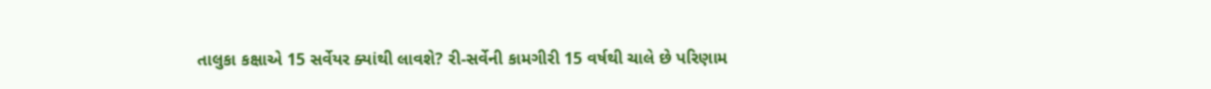તાલુકા કક્ષાએ 15 સર્વેયર ક્યાંથી લાવશે? રી-સર્વેની કામગીરી 15 વર્ષથી ચાલે છે પરિણામ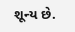શૂન્ય છે.